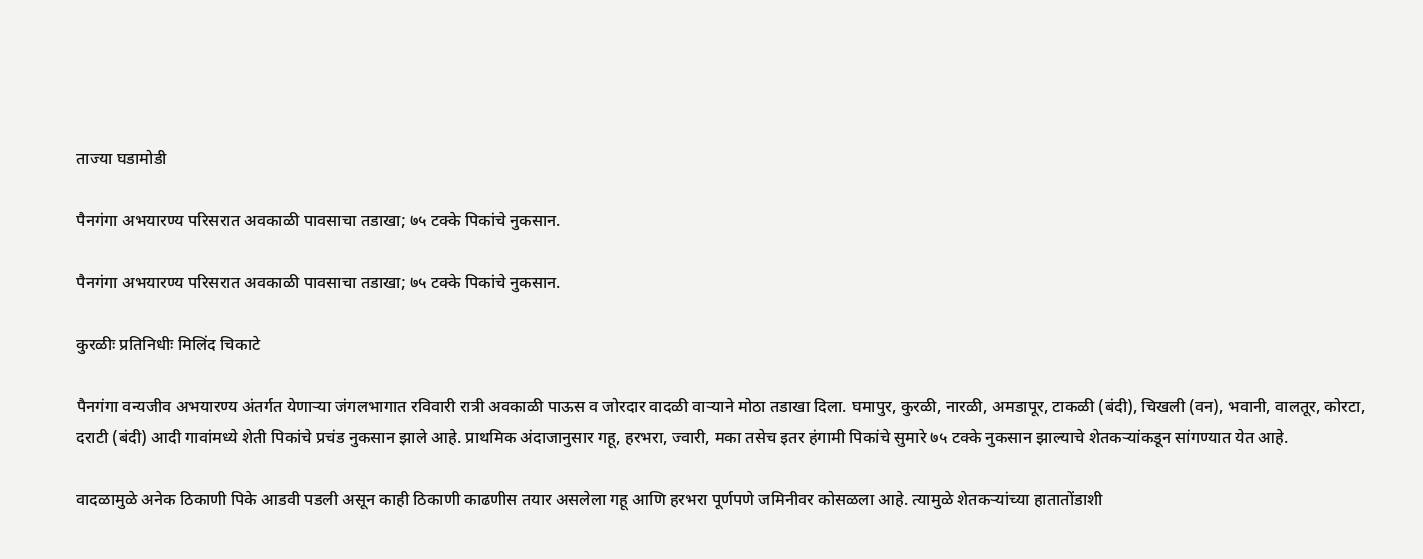ताज्या घडामोडी

पैनगंगा अभयारण्य परिसरात अवकाळी पावसाचा तडाखा; ७५ टक्के पिकांचे नुकसान.

पैनगंगा अभयारण्य परिसरात अवकाळी पावसाचा तडाखा; ७५ टक्के पिकांचे नुकसान.

कुरळीः प्रतिनिधीः मिलिंद चिकाटे

पैनगंगा वन्यजीव अभयारण्य अंतर्गत येणाऱ्या जंगलभागात रविवारी रात्री अवकाळी पाऊस व जोरदार वादळी वाऱ्याने मोठा तडाखा दिला. घमापुर, कुरळी, नारळी, अमडापूर, टाकळी (बंदी), चिखली (वन), भवानी, वालतूर, कोरटा, दराटी (बंदी) आदी गावांमध्ये शेती पिकांचे प्रचंड नुकसान झाले आहे. प्राथमिक अंदाजानुसार गहू, हरभरा, ज्वारी, मका तसेच इतर हंगामी पिकांचे सुमारे ७५ टक्के नुकसान झाल्याचे शेतकऱ्यांकडून सांगण्यात येत आहे.

वादळामुळे अनेक ठिकाणी पिके आडवी पडली असून काही ठिकाणी काढणीस तयार असलेला गहू आणि हरभरा पूर्णपणे जमिनीवर कोसळला आहे. त्यामुळे शेतकऱ्यांच्या हातातोंडाशी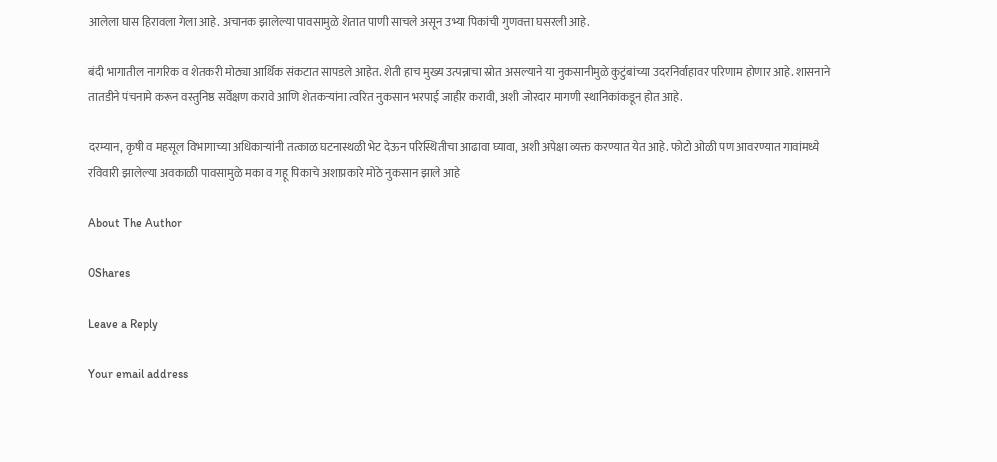आलेला घास हिरावला गेला आहे. अचानक झालेल्या पावसामुळे शेतात पाणी साचले असून उभ्या पिकांची गुणवत्ता घसरली आहे.

बंदी भागातील नागरिक व शेतकरी मोठ्या आर्थिक संकटात सापडले आहेत. शेती हाच मुख्य उत्पन्नाचा स्रोत असल्याने या नुकसानीमुळे कुटुंबांच्या उदरनिर्वाहावर परिणाम होणार आहे. शासनाने तातडीने पंचनामे करून वस्तुनिष्ठ सर्वेक्षण करावे आणि शेतकऱ्यांना त्वरित नुकसान भरपाई जाहीर करावी, अशी जोरदार मागणी स्थानिकांकडून होत आहे.

दरम्यान, कृषी व महसूल विभागाच्या अधिकाऱ्यांनी तत्काळ घटनास्थळी भेट देऊन परिस्थितीचा आढावा घ्यावा, अशी अपेक्षा व्यक्त करण्यात येत आहे. फोटो ओळी पण आवरण्यात गावांमध्ये रविवारी झालेल्या अवकाळी पावसामुळे मका व गहू पिकाचे अशाप्रकारे मोठे नुकसान झाले आहे

About The Author

0Shares

Leave a Reply

Your email address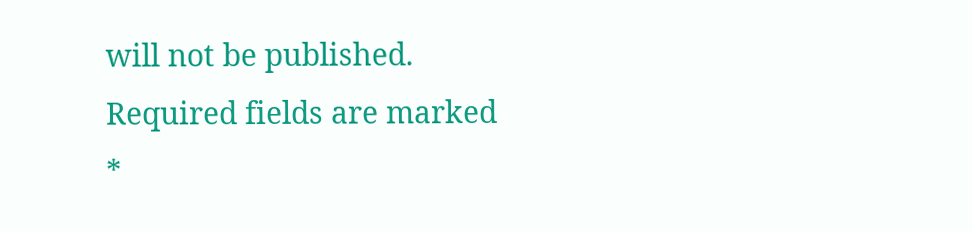will not be published. Required fields are marked *